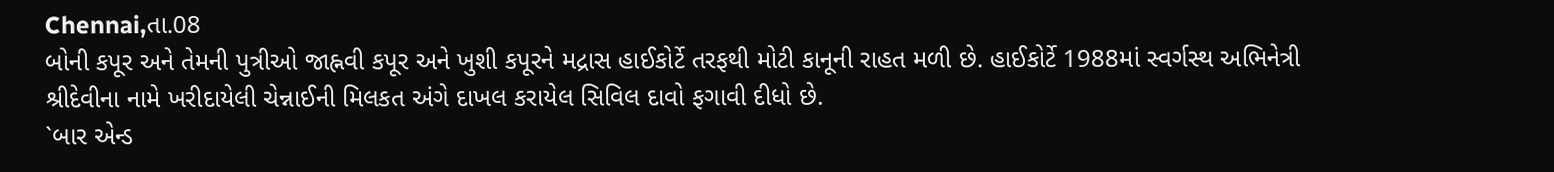Chennai,તા.08
બોની કપૂર અને તેમની પુત્રીઓ જાહ્નવી કપૂર અને ખુશી કપૂરને મદ્રાસ હાઈકોર્ટે તરફથી મોટી કાનૂની રાહત મળી છે. હાઈકોર્ટે 1988માં સ્વર્ગસ્થ અભિનેત્રી શ્રીદેવીના નામે ખરીદાયેલી ચેન્નાઈની મિલકત અંગે દાખલ કરાયેલ સિવિલ દાવો ફગાવી દીધો છે.
`બાર એન્ડ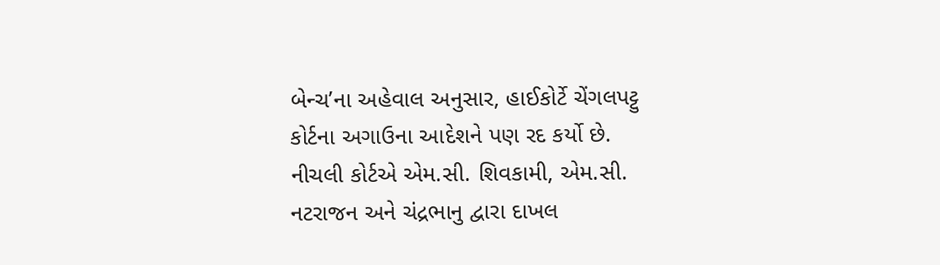બેન્ચ’ના અહેવાલ અનુસાર, હાઈકોર્ટે ચેંગલપટ્ટુ કોર્ટના અગાઉના આદેશને પણ રદ કર્યો છે. નીચલી કોર્ટએ એમ.સી. શિવકામી, એમ.સી. નટરાજન અને ચંદ્રભાનુ દ્વારા દાખલ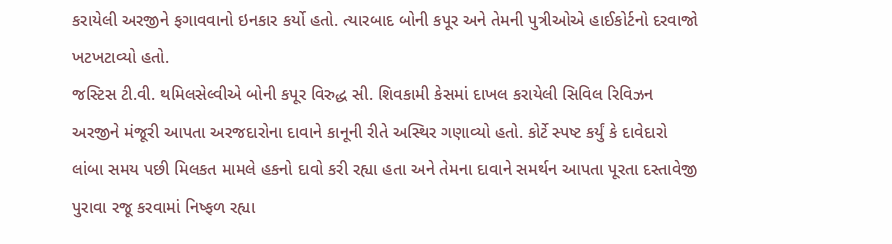કરાયેલી અરજીને ફગાવવાનો ઇનકાર કર્યો હતો. ત્યારબાદ બોની કપૂર અને તેમની પુત્રીઓએ હાઈકોર્ટનો દરવાજો ખટખટાવ્યો હતો.
જસ્ટિસ ટી.વી. થમિલસેલ્વીએ બોની કપૂર વિરુદ્ધ સી. શિવકામી કેસમાં દાખલ કરાયેલી સિવિલ રિવિઝન અરજીને મંજૂરી આપતા અરજદારોના દાવાને કાનૂની રીતે અસ્થિર ગણાવ્યો હતો. કોર્ટે સ્પષ્ટ કર્યું કે દાવેદારો લાંબા સમય પછી મિલકત મામલે હકનો દાવો કરી રહ્યા હતા અને તેમના દાવાને સમર્થન આપતા પૂરતા દસ્તાવેજી પુરાવા રજૂ કરવામાં નિષ્ફળ રહ્યા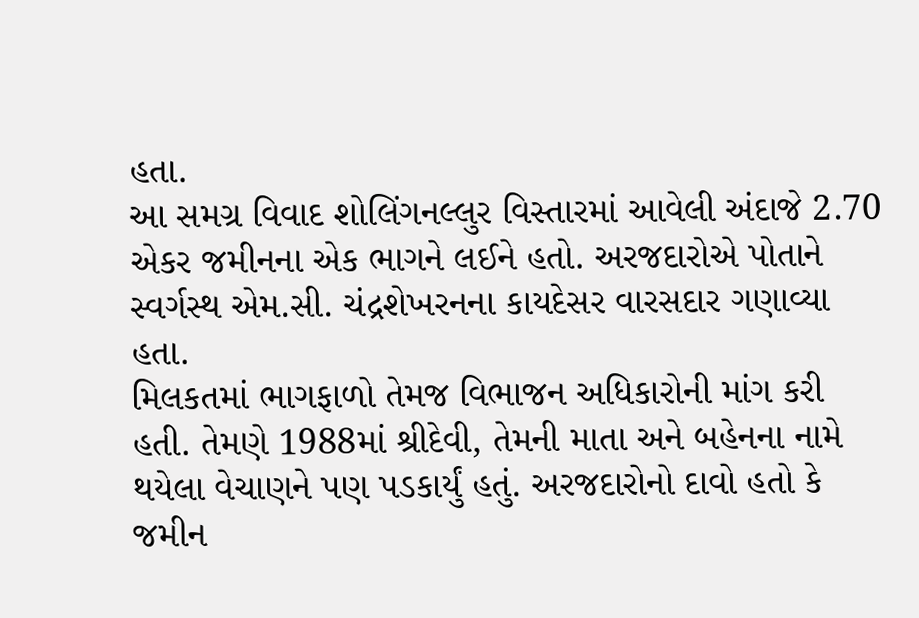હતા.
આ સમગ્ર વિવાદ શોલિંગનલ્લુર વિસ્તારમાં આવેલી અંદાજે 2.70 એકર જમીનના એક ભાગને લઈને હતો. અરજદારોએ પોતાને સ્વર્ગસ્થ એમ.સી. ચંદ્રશેખરનના કાયદેસર વારસદાર ગણાવ્યા હતા.
મિલકતમાં ભાગફાળો તેમજ વિભાજન અધિકારોની માંગ કરી હતી. તેમણે 1988માં શ્રીદેવી, તેમની માતા અને બહેનના નામે થયેલા વેચાણને પણ પડકાર્યું હતું. અરજદારોનો દાવો હતો કે જમીન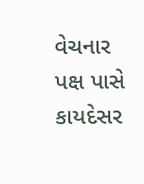વેચનાર પક્ષ પાસે કાયદેસર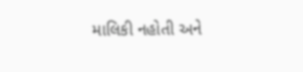માલિકી નહોતી અને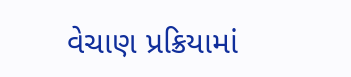વેચાણ પ્રક્રિયામાં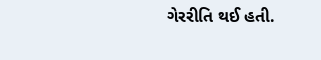ગેરરીતિ થઈ હતી.